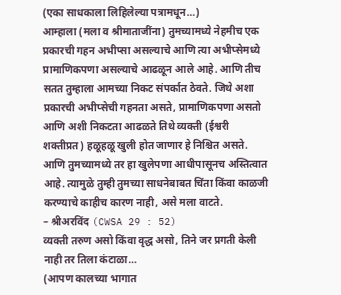(एका साधकाला लिहिलेल्या पत्रामधून…)
आम्हाला (मला व श्रीमाताजींना) तुमच्यामध्ये नेहमीच एक प्रकारची गहन अभीप्सा असल्याचे आणि त्या अभीप्सेमध्ये प्रामाणिकपणा असल्याचे आढळून आले आहे. आणि तीच सतत तुम्हाला आमच्या निकट संपर्कात ठेवते. जिथे अशा प्रकारची अभीप्सेची गहनता असते, प्रामाणिकपणा असतो आणि अशी निकटता आढळते तिथे व्यक्ती (ईश्वरी शक्तीप्रत) हळूहळू खुली होत जाणार हे निश्चित असते. आणि तुमच्यामध्ये तर हा खुलेपणा आधीपासूनच अस्तित्वात आहे. त्यामुळे तुम्ही तुमच्या साधनेबाबत चिंता किंवा काळजी करण्याचे काहीच कारण नाही, असे मला वाटते.
– श्रीअरविंद (CWSA 29 : 52)
व्यक्ती तरुण असो किंवा वृद्ध असो, तिने जर प्रगती केली नाही तर तिला कंटाळा…
(आपण कालच्या भागात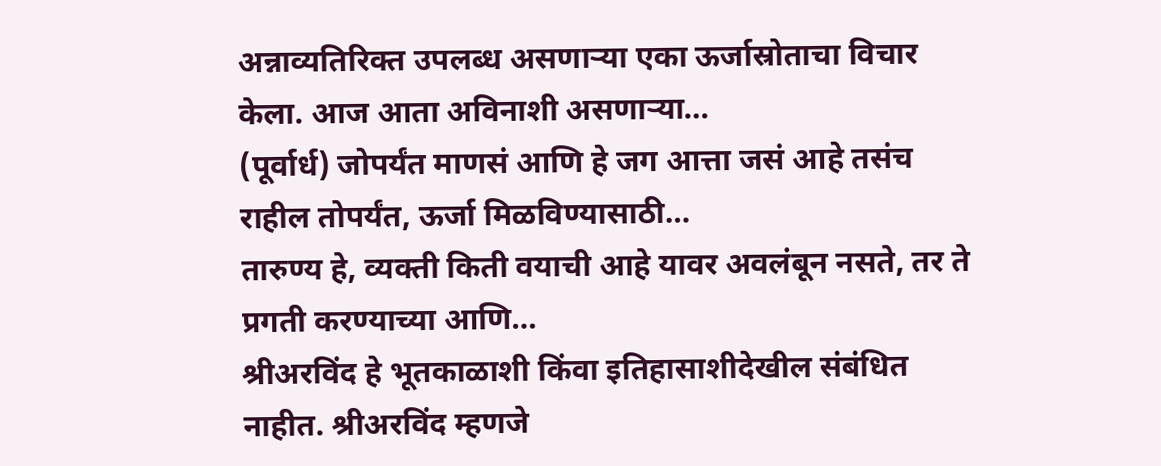अन्नाव्यतिरिक्त उपलब्ध असणाऱ्या एका ऊर्जास्रोताचा विचार केला. आज आता अविनाशी असणाऱ्या…
(पूर्वार्ध) जोपर्यंत माणसं आणि हे जग आत्ता जसं आहे तसंच राहील तोपर्यंत, ऊर्जा मिळविण्यासाठी…
तारुण्य हे, व्यक्ती किती वयाची आहे यावर अवलंबून नसते, तर ते प्रगती करण्याच्या आणि…
श्रीअरविंद हे भूतकाळाशी किंवा इतिहासाशीदेखील संबंधित नाहीत. श्रीअरविंद म्हणजे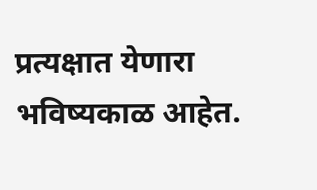प्रत्यक्षात येणारा भविष्यकाळ आहेत.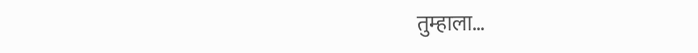तुम्हाला…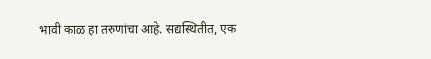भावी काळ हा तरुणांचा आहे. सद्यस्थितीत, एक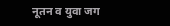नूतन व युवा जग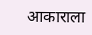आकाराला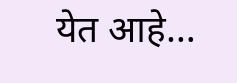येत आहे…